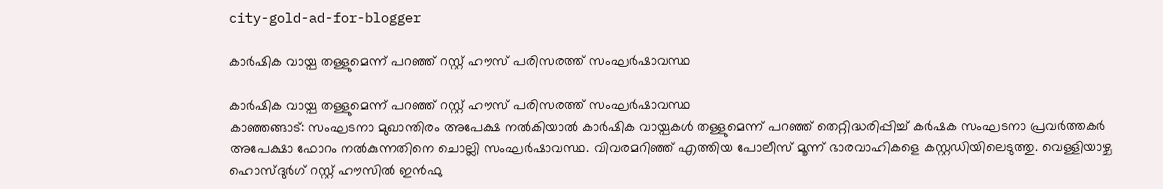city-gold-ad-for-blogger

കാര്‍ഷിക വായ്പ തള്ളുമെന്ന് പറഞ്ഞ് റസ്റ്റ് ഹൗസ് പരിസരത്ത് സംഘര്‍ഷാവസ്ഥ

കാര്‍ഷിക വായ്പ തള്ളുമെന്ന് പറഞ്ഞ് റസ്റ്റ് ഹൗസ് പരിസരത്ത് സംഘര്‍ഷാവസ്ഥ
കാഞ്ഞങ്ങാട്: സംഘടനാ മുഖാന്തിരം അപേക്ഷ നല്‍കിയാല്‍ കാര്‍ഷിക വായ്പകള്‍ തള്ളുമെന്ന് പറഞ്ഞ് തെറ്റിദ്ധരിപ്പിച്ച് കര്‍ഷക സംഘടനാ പ്രവര്‍ത്തകര്‍ അപേക്ഷാ ഫോറം നല്‍കുന്നതിനെ ചൊല്ലി സംഘര്‍ഷാവസ്ഥ. വിവരമറിഞ്ഞ് എത്തിയ പോലീസ് മൂന്ന് ഭാരവാഹികളെ കസ്റ്റഡിയിലെടുത്തു. വെള്ളിയാഴ്ച ഹൊസ്ദുര്‍ഗ് റസ്റ്റ് ഹൗസില്‍ ഇന്‍ഫു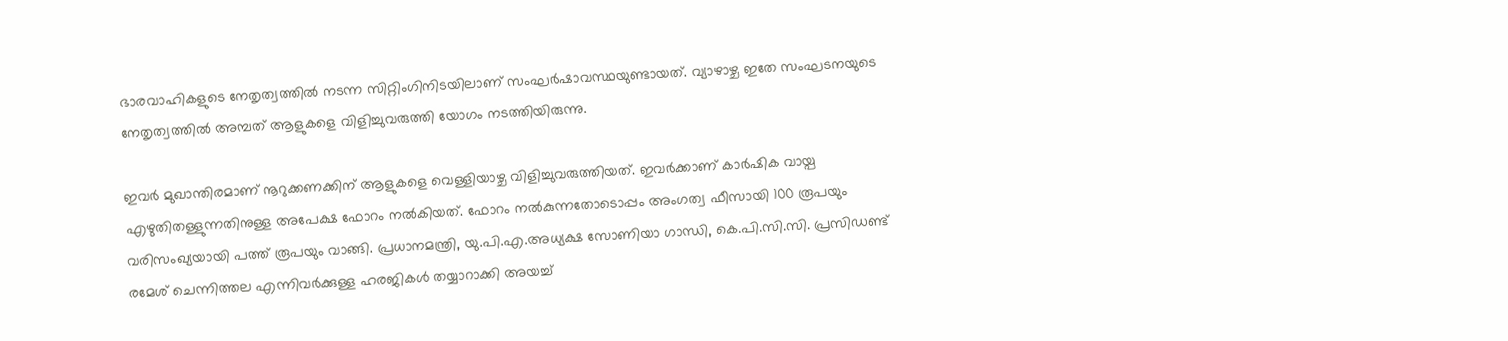ഭാരവാഹികളുടെ നേതൃത്വത്തില്‍ നടന്ന സിറ്റിംഗിനിടയിലാണ് സംഘര്‍ഷാവസ്ഥയുണ്ടായത്. വ്യാഴാഴ്ച ഇതേ സംഘടനയുടെ നേതൃത്വത്തില്‍ അമ്പത് ആളുകളെ വിളിച്ചുവരുത്തി യോഗം നടത്തിയിരുന്നു.

ഇവര്‍ മുഖാന്തിരമാണ് നൂറുക്കണക്കിന് ആളുകളെ വെള്ളിയാഴ്ച വിളിച്ചുവരുത്തിയത്. ഇവര്‍ക്കാണ് കാര്‍ഷിക വായ്പ എഴുതിതള്ളുന്നതിനുള്ള അപേക്ഷ ഫോറം നല്‍കിയത്. ഫോറം നല്‍കുന്നതോടൊപ്പം അംഗത്വ ഫീസായി 100 രൂപയും വരിസംഖ്യയായി പത്ത് രൂപയും വാങ്ങി. പ്രധാനമന്ത്രി, യു.പി.എ.അധ്യക്ഷ സോണിയാ ഗാന്ധി, കെ.പി.സി.സി. പ്രസിഡണ്ട് രമേശ് ചെന്നിത്തല എന്നിവര്‍ക്കുള്ള ഹരജികള്‍ തയ്യാറാക്കി അയച്ച്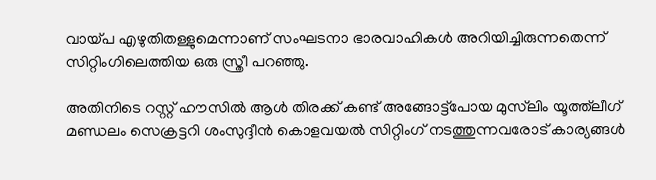വായ്പ എഴുതിതള്ളുമെന്നാണ് സംഘടനാ ഭാരവാഹികള്‍ അറിയിച്ചിരുന്നതെന്ന് സിറ്റിംഗിലെത്തിയ ഒരു സ്ത്രീ പറഞ്ഞു.

അതിനിടെ റസ്റ്റ് ഹൗസില്‍ ആള്‍ തിരക്ക് കണ്ട് അങ്ങോട്ട്‌പോയ മുസ്‌ലിം യൂത്ത്‌ലീഗ് മണ്ഡലം സെക്രട്ടറി ശംസുദ്ദീന്‍ കൊളവയല്‍ സിറ്റിംഗ് നടത്തുന്നവരോട് കാര്യങ്ങള്‍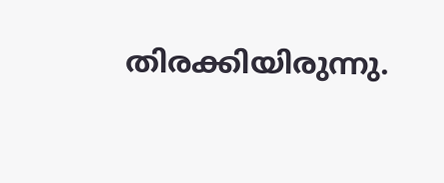തിരക്കിയിരുന്നു.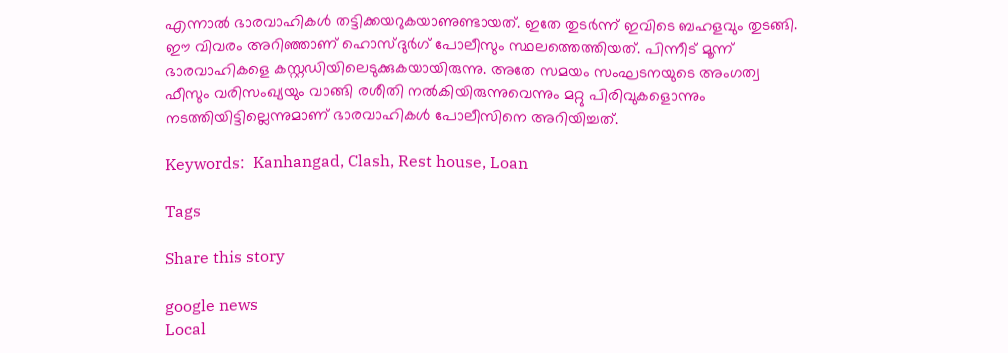എന്നാല്‍ ഭാരവാഹികള്‍ തട്ടിക്കയറുകയാണുണ്ടായത്. ഇതേ തുടര്‍ന്ന് ഇവിടെ ബഹളവും തുടങ്ങി. ഈ വിവരം അറിഞ്ഞാണ് ഹൊസ്ദുര്‍ഗ് പോലീസും സ്ഥലത്തെത്തിയത്. പിന്നീട് മൂന്ന് ഭാരവാഹികളെ കസ്റ്റഡിയിലെടുക്കുകയായിരുന്നു. അതേ സമയം സംഘടനയുടെ അംഗത്വ ഫീസും വരിസംഖ്യയും വാങ്ങി രശീതി നല്‍കിയിരുന്നുവെന്നും മറ്റു പിരിവുകളൊന്നും നടത്തിയിട്ടില്ലെന്നുമാണ് ഭാരവാഹികള്‍ പോലീസിനെ അറിയിച്ചത്.

Keywords:  Kanhangad, Clash, Rest house, Loan

Tags

Share this story

google news
Local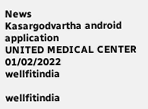News
Kasargodvartha android application
UNITED MEDICAL CENTER 01/02/2022
wellfitindia

wellfitindia